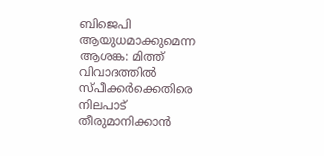ബിജെപി ആയുധമാക്കുമെന്ന ആശങ്ക: മിത്ത് വിവാദത്തിൽ സ്പീക്കർക്കെതിരെ നിലപാട് തീരുമാനിക്കാൻ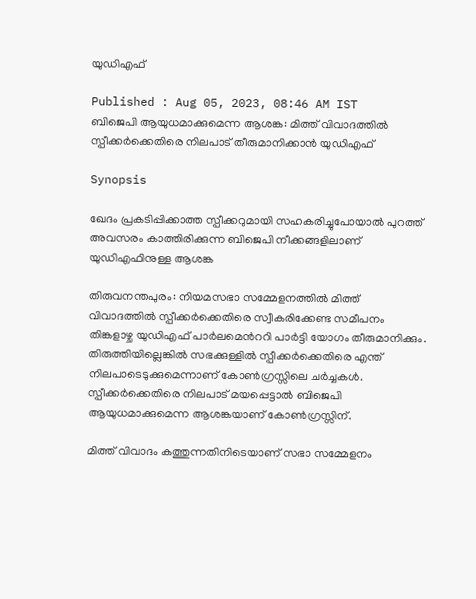യുഡിഎഫ്

Published : Aug 05, 2023, 08:46 AM IST
ബിജെപി ആയുധമാക്കുമെന്ന ആശങ്ക: മിത്ത് വിവാദത്തിൽ സ്പീക്കർക്കെതിരെ നിലപാട് തീരുമാനിക്കാൻ യുഡിഎഫ്

Synopsis

ഖേദം പ്രകടിപ്പിക്കാത്ത സ്പീക്കറുമായി സഹകരിച്ചുപോയാൽ പുറത്ത് അവസരം കാത്തിരിക്കുന്ന ബിജെപി നീക്കങ്ങളിലാണ് യുഡിഎഫിനുള്ള ആശങ്ക

തിരുവനന്തപുരം: നിയമസഭാ സമ്മേളനത്തിൽ മിത്ത് വിവാദത്തിൽ സ്പീക്കർക്കെതിരെ സ്വീകരിക്കേണ്ട സമീപനം തിങ്കളാഴ്ച യുഡിഎഫ് പാർലമെൻററി പാർട്ടി യോഗം തീരുമാനിക്കും. തിരുത്തിയില്ലെങ്കിൽ സഭക്കുള്ളിൽ സ്പീക്കർക്കെതിരെ എന്ത് നിലപാടെടുക്കുമെന്നാണ് കോൺഗ്രസ്സിലെ ചർച്ചകൾ. സ്പീക്കർക്കെതിരെ നിലപാട് മയപ്പെട്ടാൽ ബിജെപി ആയുധമാക്കുമെന്ന ആശങ്കയാണ് കോൺഗ്രസ്സിന്.

മിത്ത് വിവാദം കത്തുന്നതിനിടെയാണ് സഭാ സമ്മേളനം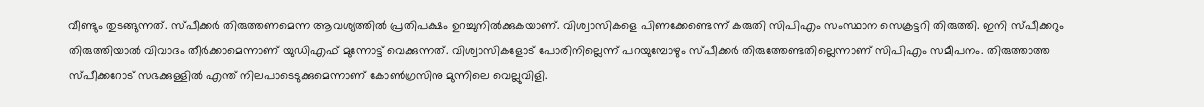വീണ്ടും തുടങ്ങുന്നത്. സ്പീക്കർ തിരുത്തണമെന്ന ആവശ്യത്തിൽ പ്രതിപക്ഷം ഉറച്ചുനിൽക്കുകയാണ്. വിശ്വാസികളെ പിണക്കേണ്ടെന്ന് കരുതി സിപിഎം സംസ്ഥാന സെക്രട്ടറി തിരുത്തി. ഇനി സ്പീക്കറും തിരുത്തിയാൽ വിവാദം തീർക്കാമെന്നാണ് യുഡിഎഫ് മുന്നോട്ട് വെക്കുന്നത്. വിശ്വാസികളോട് പോരിനില്ലെന്ന് പറയുമ്പോഴും സ്പീക്കർ തിരുത്തേണ്ടതില്ലെന്നാണ് സിപിഎം സമീപനം. തിരുത്താത്ത സ്പീക്കറോട് സഭക്കുള്ളിൽ എന്ത് നിലപാടെടുക്കുമെന്നാണ് കോൺഗ്രസിനു മുന്നിലെ വെല്ലുവിളി.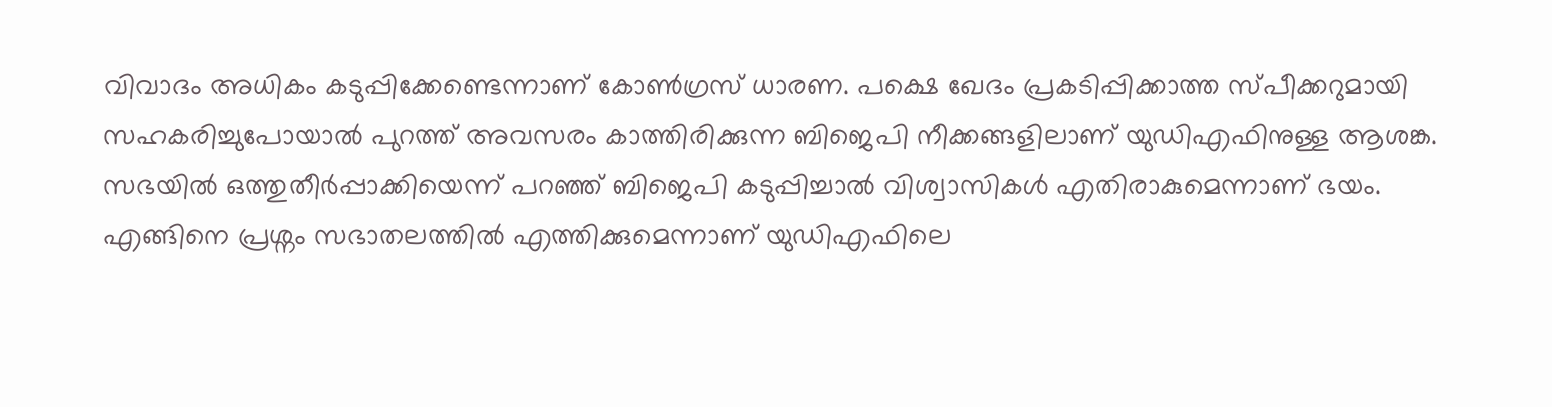വിവാദം അധികം കടുപ്പിക്കേണ്ടെന്നാണ് കോൺഗ്രസ് ധാരണ. പക്ഷെ ഖേദം പ്രകടിപ്പിക്കാത്ത സ്പീക്കറുമായി സഹകരിച്ചുപോയാൽ പുറത്ത് അവസരം കാത്തിരിക്കുന്ന ബിജെപി നീക്കങ്ങളിലാണ് യുഡിഎഫിനുള്ള ആശങ്ക. സഭയിൽ ഒത്തുതീർപ്പാക്കിയെന്ന് പറഞ്ഞ് ബിജെപി കടുപ്പിച്ചാൽ വിശ്വാസികൾ എതിരാകുമെന്നാണ് ഭയം. എങ്ങിനെ പ്രശ്നം സഭാതലത്തിൽ എത്തിക്കുമെന്നാണ് യുഡിഎഫിലെ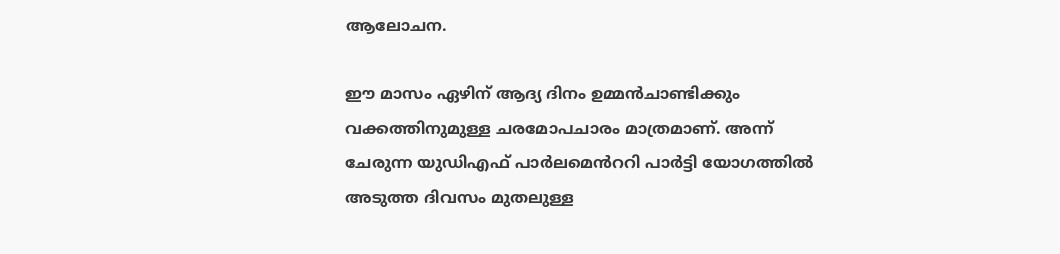ആലോചന.

ഈ മാസം ഏഴിന് ആദ്യ ദിനം ഉമ്മൻചാണ്ടിക്കും വക്കത്തിനുമുള്ള ചരമോപചാരം മാത്രമാണ്. അന്ന് ചേരുന്ന യുഡിഎഫ് പാർലമെൻററി പാർട്ടി യോഗത്തിൽ അടുത്ത ദിവസം മുതലുള്ള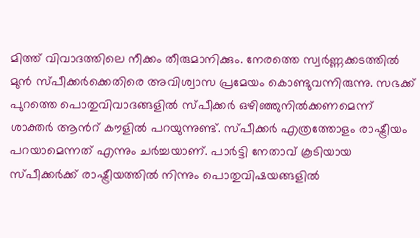മിത്ത് വിവാദത്തിലെ നീക്കം തീരുമാനിക്കും. നേരത്തെ സ്വർണ്ണക്കടത്തിൽ മുൻ സ്പീക്കർക്കെതിരെ അവിശ്വാസ പ്രമേയം കൊണ്ടുവന്നിരുന്നു. സഭക്ക് പുറത്തെ പൊതുവിവാദങ്ങളിൽ സ്പീക്കർ ഒഴി‍ഞ്ഞുനിൽക്കണമെന്ന് ശാക്തർ ആൻറ് കൗളിൽ പറയുന്നുണ്ട്. സ്പീക്ക‌ർ എത്രത്തോളം രാഷ്ട്രീയം പറയാമെന്നത് എന്നും ചർച്ചയാണ്. പാർട്ടി നേതാവ് കൂടിയായ സ്പീക്കർക്ക് രാഷ്ട്രീയത്തിൽ നിന്നും പൊതുവിഷയങ്ങളിൽ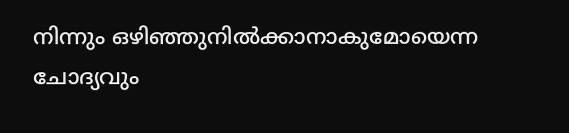നിന്നും ഒഴിഞ്ഞുനിൽക്കാനാകുമോയെന്ന ചോദ്യവും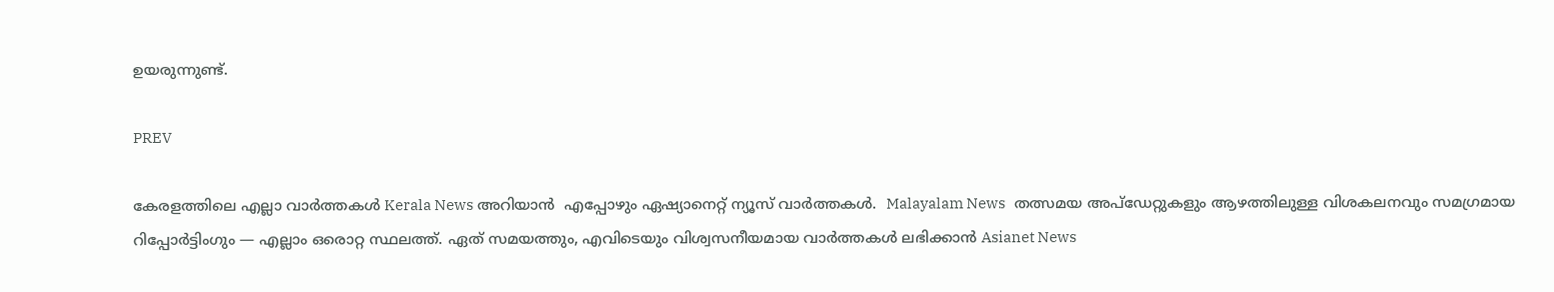ഉയരുന്നുണ്ട്.

PREV

കേരളത്തിലെ എല്ലാ വാർത്തകൾ Kerala News അറിയാൻ  എപ്പോഴും ഏഷ്യാനെറ്റ് ന്യൂസ് വാർത്തകൾ.  Malayalam News   തത്സമയ അപ്‌ഡേറ്റുകളും ആഴത്തിലുള്ള വിശകലനവും സമഗ്രമായ റിപ്പോർട്ടിംഗും — എല്ലാം ഒരൊറ്റ സ്ഥലത്ത്. ഏത് സമയത്തും, എവിടെയും വിശ്വസനീയമായ വാർത്തകൾ ലഭിക്കാൻ Asianet News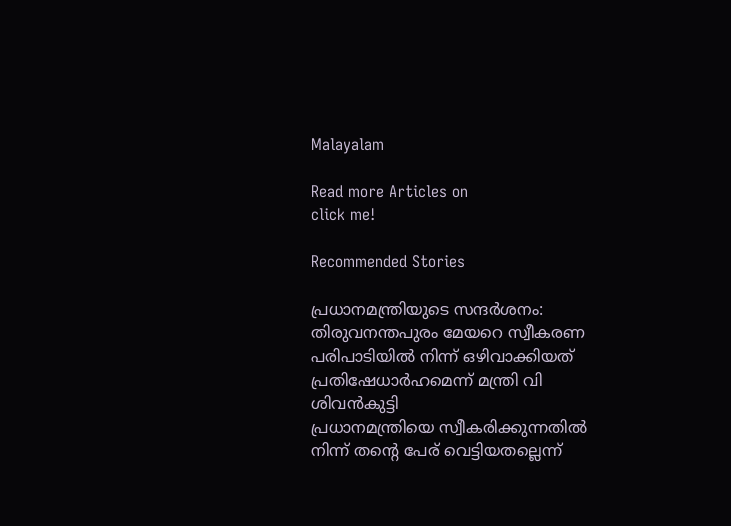Malayalam

Read more Articles on
click me!

Recommended Stories

പ്രധാനമന്ത്രിയുടെ സന്ദർശനം: തിരുവനന്തപുരം മേയറെ സ്വീകരണ പരിപാടിയിൽ നിന്ന് ഒഴിവാക്കിയത് പ്രതിഷേധാർഹമെന്ന് മന്ത്രി വി ശിവൻകുട്ടി
പ്രധാനമന്ത്രിയെ സ്വീകരിക്കുന്നതിൽ നിന്ന് തന്റെ പേര് വെട്ടിയതല്ലെന്ന്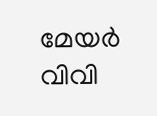മേയർ വിവി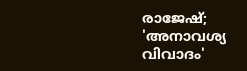രാജേഷ്; 'അനാവശ്യ വിവാദം'